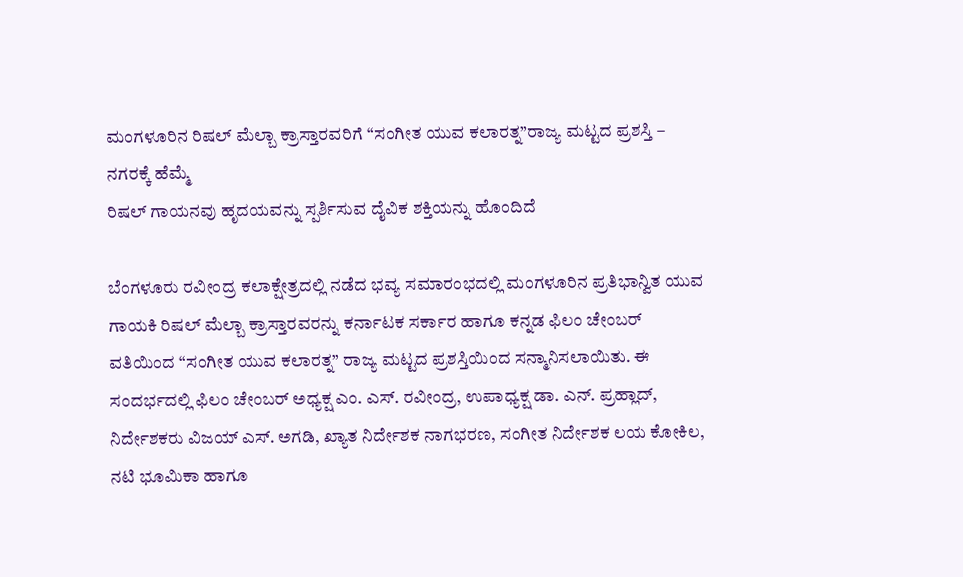ಮಂಗಳೂರಿನ ರಿಷಲ್ ಮೆಲ್ಬಾ ಕ್ರಾಸ್ತಾರವರಿಗೆ “ಸಂಗೀತ ಯುವ ಕಲಾರತ್ನ”ರಾಜ್ಯ ಮಟ್ಟದ ಪ್ರಶಸ್ತಿ – ನಗರಕ್ಕೆ ಹೆಮ್ಮೆ
ರಿಷಲ್ ಗಾಯನವು ಹೃದಯವನ್ನು ಸ್ಪರ್ಶಿಸುವ ದೈವಿಕ ಶಕ್ತಿಯನ್ನು ಹೊಂದಿದೆ

ಬೆಂಗಳೂರು ರವೀಂದ್ರ ಕಲಾಕ್ಷೇತ್ರದಲ್ಲಿ ನಡೆದ ಭವ್ಯ ಸಮಾರಂಭದಲ್ಲಿ ಮಂಗಳೂರಿನ ಪ್ರತಿಭಾನ್ವಿತ ಯುವ ಗಾಯಕಿ ರಿಷಲ್ ಮೆಲ್ಬಾ ಕ್ರಾಸ್ತಾರವರನ್ನು ಕರ್ನಾಟಕ ಸರ್ಕಾರ ಹಾಗೂ ಕನ್ನಡ ಫಿಲಂ ಚೇಂಬರ್ ವತಿಯಿಂದ “ಸಂಗೀತ ಯುವ ಕಲಾರತ್ನ” ರಾಜ್ಯ ಮಟ್ಟದ ಪ್ರಶಸ್ತಿಯಿಂದ ಸನ್ಮಾನಿಸಲಾಯಿತು. ಈ ಸಂದರ್ಭದಲ್ಲಿ ಫಿಲಂ ಚೇಂಬರ್ ಅಧ್ಯಕ್ಷ ಎಂ. ಎಸ್. ರವೀಂದ್ರ, ಉಪಾಧ್ಯಕ್ಷ ಡಾ. ಎನ್. ಪ್ರಹ್ಲಾದ್, ನಿರ್ದೇಶಕರು ವಿಜಯ್ ಎಸ್. ಅಗಡಿ, ಖ್ಯಾತ ನಿರ್ದೇಶಕ ನಾಗಭರಣ, ಸಂಗೀತ ನಿರ್ದೇಶಕ ಲಯ ಕೋಕಿಲ, ನಟಿ ಭೂಮಿಕಾ ಹಾಗೂ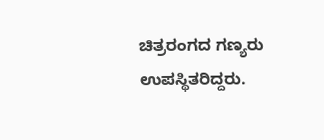ಚಿತ್ರರಂಗದ ಗಣ್ಯರು ಉಪಸ್ಥಿತರಿದ್ದರು.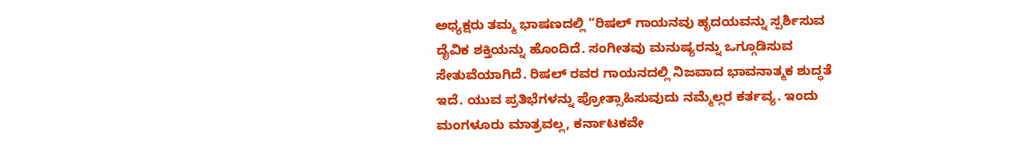ಅಧ್ಯಕ್ಷರು ತಮ್ಮ ಭಾಷಣದಲ್ಲಿ “ರಿಷಲ್ ಗಾಯನವು ಹೃದಯವನ್ನು ಸ್ಪರ್ಶಿಸುವ ದೈವಿಕ ಶಕ್ತಿಯನ್ನು ಹೊಂದಿದೆ. ಸಂಗೀತವು ಮನುಷ್ಯರನ್ನು ಒಗ್ಗೂಡಿಸುವ ಸೇತುವೆಯಾಗಿದೆ. ರಿಷಲ್ ರವರ ಗಾಯನದಲ್ಲಿ ನಿಜವಾದ ಭಾವನಾತ್ಮಕ ಶುದ್ಧತೆ ಇದೆ. ಯುವ ಪ್ರತಿಭೆಗಳನ್ನು ಪ್ರೋತ್ಸಾಹಿಸುವುದು ನಮ್ಮೆಲ್ಲರ ಕರ್ತವ್ಯ. ಇಂದು ಮಂಗಳೂರು ಮಾತ್ರವಲ್ಲ, ಕರ್ನಾಟಕವೇ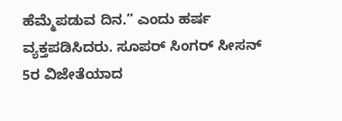ಹೆಮ್ಮೆಪಡುವ ದಿನ.” ಎಂದು ಹರ್ಷ ವ್ಯಕ್ತಪಡಿಸಿದರು. ಸೂಪರ್ ಸಿಂಗರ್ ಸೀಸನ್ 5ರ ವಿಜೇತೆಯಾದ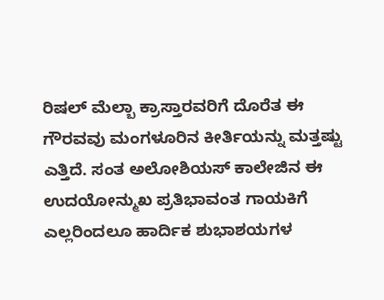ರಿಷಲ್ ಮೆಲ್ಬಾ ಕ್ರಾಸ್ತಾರವರಿಗೆ ದೊರೆತ ಈ ಗೌರವವು ಮಂಗಳೂರಿನ ಕೀರ್ತಿಯನ್ನು ಮತ್ತಷ್ಟು ಎತ್ತಿದೆ. ಸಂತ ಅಲೋಶಿಯಸ್ ಕಾಲೇಜಿನ ಈ ಉದಯೋನ್ಮುಖ ಪ್ರತಿಭಾವಂತ ಗಾಯಕಿಗೆ ಎಲ್ಲರಿಂದಲೂ ಹಾರ್ದಿಕ ಶುಭಾಶಯಗಳ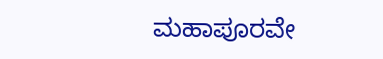ಮಹಾಪೂರವೇ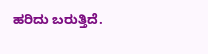ಹರಿದು ಬರುತ್ತಿದೆ.